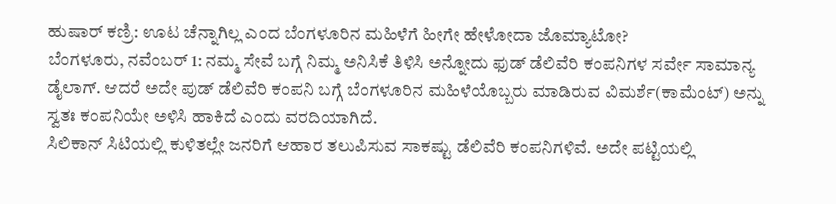ಹುಷಾರ್ ಕಣ್ರಿ: ಊಟ ಚೆನ್ನಾಗಿಲ್ಲ ಎಂದ ಬೆಂಗಳೂರಿನ ಮಹಿಳೆಗೆ ಹೀಗೇ ಹೇಳೋದಾ ಜೊಮ್ಯಾಟೋ?
ಬೆಂಗಳೂರು, ನವೆಂಬರ್ 1: ನಮ್ಮ ಸೇವೆ ಬಗ್ಗೆ ನಿಮ್ಮ ಅನಿಸಿಕೆ ತಿಳಿಸಿ ಅನ್ನೋದು ಫುಡ್ ಡೆಲಿವೆರಿ ಕಂಪನಿಗಳ ಸರ್ವೇ ಸಾಮಾನ್ಯ ಡೈಲಾಗ್. ಆದರೆ ಅದೇ ಪುಡ್ ಡೆಲಿವೆರಿ ಕಂಪನಿ ಬಗ್ಗೆ ಬೆಂಗಳೂರಿನ ಮಹಿಳೆಯೊಬ್ಬರು ಮಾಡಿರುವ ವಿಮರ್ಶೆ(ಕಾಮೆಂಟ್) ಅನ್ನು ಸ್ವತಃ ಕಂಪನಿಯೇ ಅಳಿಸಿ ಹಾಕಿದೆ ಎಂದು ವರದಿಯಾಗಿದೆ.
ಸಿಲಿಕಾನ್ ಸಿಟಿಯಲ್ಲಿ ಕುಳಿತಲ್ಲೇ ಜನರಿಗೆ ಆಹಾರ ತಲುಪಿಸುವ ಸಾಕಷ್ಟು ಡೆಲಿವೆರಿ ಕಂಪನಿಗಳಿವೆ. ಅದೇ ಪಟ್ಟಿಯಲ್ಲಿ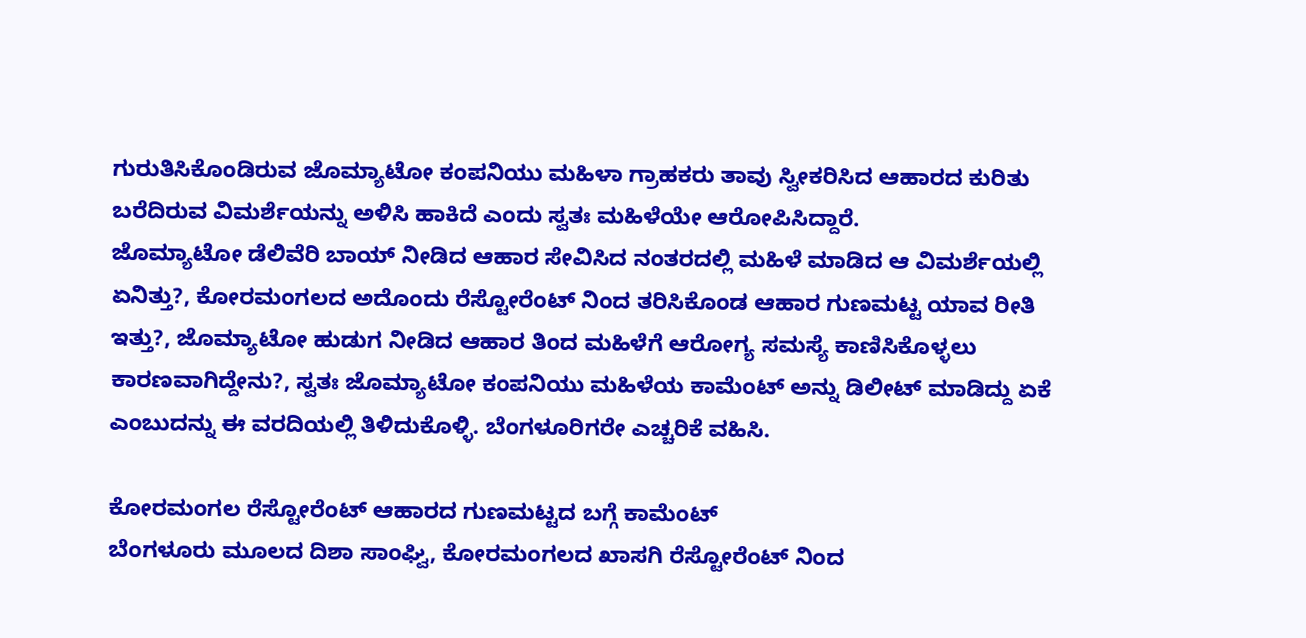ಗುರುತಿಸಿಕೊಂಡಿರುವ ಜೊಮ್ಯಾಟೋ ಕಂಪನಿಯು ಮಹಿಳಾ ಗ್ರಾಹಕರು ತಾವು ಸ್ವೀಕರಿಸಿದ ಆಹಾರದ ಕುರಿತು ಬರೆದಿರುವ ವಿಮರ್ಶೆಯನ್ನು ಅಳಿಸಿ ಹಾಕಿದೆ ಎಂದು ಸ್ವತಃ ಮಹಿಳೆಯೇ ಆರೋಪಿಸಿದ್ದಾರೆ.
ಜೊಮ್ಯಾಟೋ ಡೆಲಿವೆರಿ ಬಾಯ್ ನೀಡಿದ ಆಹಾರ ಸೇವಿಸಿದ ನಂತರದಲ್ಲಿ ಮಹಿಳೆ ಮಾಡಿದ ಆ ವಿಮರ್ಶೆಯಲ್ಲಿ ಏನಿತ್ತು?, ಕೋರಮಂಗಲದ ಅದೊಂದು ರೆಸ್ಟೋರೆಂಟ್ ನಿಂದ ತರಿಸಿಕೊಂಡ ಆಹಾರ ಗುಣಮಟ್ಟ ಯಾವ ರೀತಿ ಇತ್ತು?, ಜೊಮ್ಯಾಟೋ ಹುಡುಗ ನೀಡಿದ ಆಹಾರ ತಿಂದ ಮಹಿಳೆಗೆ ಆರೋಗ್ಯ ಸಮಸ್ಯೆ ಕಾಣಿಸಿಕೊಳ್ಳಲು ಕಾರಣವಾಗಿದ್ದೇನು?, ಸ್ವತಃ ಜೊಮ್ಯಾಟೋ ಕಂಪನಿಯು ಮಹಿಳೆಯ ಕಾಮೆಂಟ್ ಅನ್ನು ಡಿಲೀಟ್ ಮಾಡಿದ್ದು ಏಕೆ ಎಂಬುದನ್ನು ಈ ವರದಿಯಲ್ಲಿ ತಿಳಿದುಕೊಳ್ಳಿ. ಬೆಂಗಳೂರಿಗರೇ ಎಚ್ಚರಿಕೆ ವಹಿಸಿ.

ಕೋರಮಂಗಲ ರೆಸ್ಟೋರೆಂಟ್ ಆಹಾರದ ಗುಣಮಟ್ಟದ ಬಗ್ಗೆ ಕಾಮೆಂಟ್
ಬೆಂಗಳೂರು ಮೂಲದ ದಿಶಾ ಸಾಂಘ್ವಿ, ಕೋರಮಂಗಲದ ಖಾಸಗಿ ರೆಸ್ಟೋರೆಂಟ್ ನಿಂದ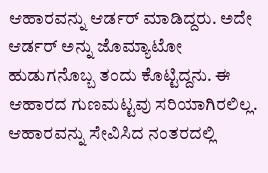ಆಹಾರವನ್ನು ಆರ್ಡರ್ ಮಾಡಿದ್ದರು. ಅದೇ ಆರ್ಡರ್ ಅನ್ನು ಜೊಮ್ಯಾಟೋ ಹುಡುಗನೊಬ್ಬ ತಂದು ಕೊಟ್ಟಿದ್ದನು. ಈ ಆಹಾರದ ಗುಣಮಟ್ಟವು ಸರಿಯಾಗಿರಲಿಲ್ಲ. ಆಹಾರವನ್ನು ಸೇವಿಸಿದ ನಂತರದಲ್ಲಿ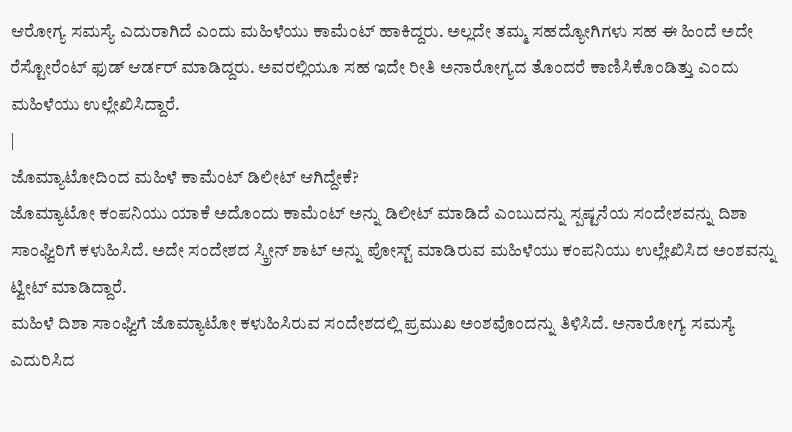ಆರೋಗ್ಯ ಸಮಸ್ಯೆ ಎದುರಾಗಿದೆ ಎಂದು ಮಹಿಳೆಯು ಕಾಮೆಂಟ್ ಹಾಕಿದ್ದರು. ಅಲ್ಲದೇ ತಮ್ಮ ಸಹದ್ಯೋಗಿಗಳು ಸಹ ಈ ಹಿಂದೆ ಅದೇ ರೆಸ್ಟೋರೆಂಟ್ ಫುಡ್ ಆರ್ಡರ್ ಮಾಡಿದ್ದರು. ಅವರಲ್ಲಿಯೂ ಸಹ ಇದೇ ರೀತಿ ಅನಾರೋಗ್ಯದ ತೊಂದರೆ ಕಾಣಿಸಿಕೊಂಡಿತ್ತು ಎಂದು ಮಹಿಳೆಯು ಉಲ್ಲೇಖಿಸಿದ್ದಾರೆ.
|
ಜೊಮ್ಯಾಟೋದಿಂದ ಮಹಿಳೆ ಕಾಮೆಂಟ್ ಡಿಲೀಟ್ ಆಗಿದ್ದೇಕೆ?
ಜೊಮ್ಯಾಟೋ ಕಂಪನಿಯು ಯಾಕೆ ಅದೊಂದು ಕಾಮೆಂಟ್ ಅನ್ನು ಡಿಲೀಟ್ ಮಾಡಿದೆ ಎಂಬುದನ್ನು ಸ್ಪಷ್ಟನೆಯ ಸಂದೇಶವನ್ನು ದಿಶಾ ಸಾಂಘ್ವಿರಿಗೆ ಕಳುಹಿಸಿದೆ. ಅದೇ ಸಂದೇಶದ ಸ್ಕ್ರೀನ್ ಶಾಟ್ ಅನ್ನು ಪೋಸ್ಟ್ ಮಾಡಿರುವ ಮಹಿಳೆಯು ಕಂಪನಿಯು ಉಲ್ಲೇಖಿಸಿದ ಅಂಶವನ್ನು ಟ್ವೀಟ್ ಮಾಡಿದ್ದಾರೆ.
ಮಹಿಳೆ ದಿಶಾ ಸಾಂಘ್ವಿಗೆ ಜೊಮ್ಯಾಟೋ ಕಳುಹಿಸಿರುವ ಸಂದೇಶದಲ್ಲಿ ಪ್ರಮುಖ ಅಂಶವೊಂದನ್ನು ತಿಳಿಸಿದೆ. ಅನಾರೋಗ್ಯ ಸಮಸ್ಯೆ ಎದುರಿಸಿದ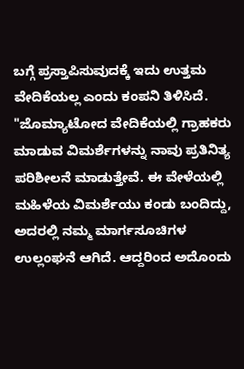ಬಗ್ಗೆ ಪ್ರಸ್ತಾಪಿಸುವುದಕ್ಕೆ ಇದು ಉತ್ತಮ ವೇದಿಕೆಯಲ್ಲ ಎಂದು ಕಂಪನಿ ತಿಳಿಸಿದೆ. "ಜೊಮ್ಯಾಟೋದ ವೇದಿಕೆಯಲ್ಲಿ ಗ್ರಾಹಕರು ಮಾಡುವ ವಿಮರ್ಶೆಗಳನ್ನು ನಾವು ಪ್ರತಿನಿತ್ಯ ಪರಿಶೀಲನೆ ಮಾಡುತ್ತೇವೆ. ಈ ವೇಳೆಯಲ್ಲಿ ಮಹಿಳೆಯ ವಿಮರ್ಶೆಯು ಕಂಡು ಬಂದಿದ್ದು, ಅದರಲ್ಲಿ ನಮ್ಮ ಮಾರ್ಗಸೂಚಿಗಳ ಉಲ್ಲಂಘನೆ ಆಗಿದೆ. ಆದ್ದರಿಂದ ಅದೊಂದು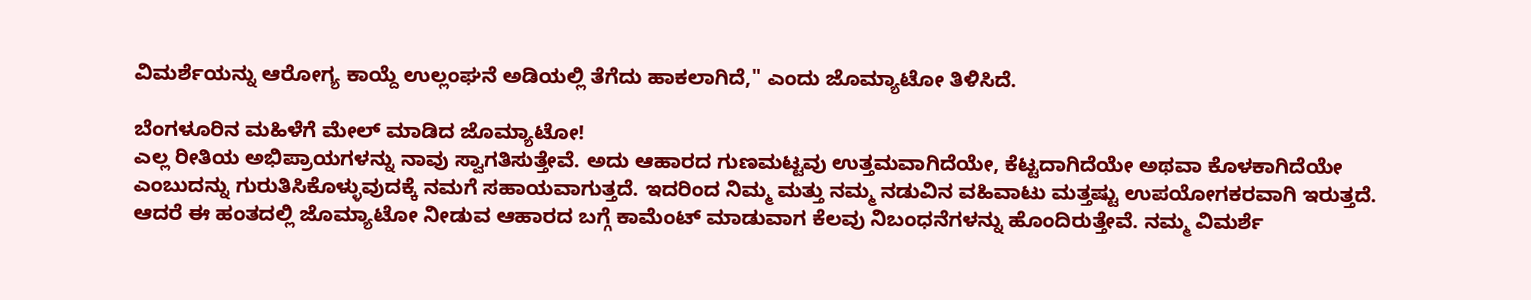ವಿಮರ್ಶೆಯನ್ನು ಆರೋಗ್ಯ ಕಾಯ್ದೆ ಉಲ್ಲಂಘನೆ ಅಡಿಯಲ್ಲಿ ತೆಗೆದು ಹಾಕಲಾಗಿದೆ," ಎಂದು ಜೊಮ್ಯಾಟೋ ತಿಳಿಸಿದೆ.

ಬೆಂಗಳೂರಿನ ಮಹಿಳೆಗೆ ಮೇಲ್ ಮಾಡಿದ ಜೊಮ್ಯಾಟೋ!
ಎಲ್ಲ ರೀತಿಯ ಅಭಿಪ್ರಾಯಗಳನ್ನು ನಾವು ಸ್ವಾಗತಿಸುತ್ತೇವೆ. ಅದು ಆಹಾರದ ಗುಣಮಟ್ಟವು ಉತ್ತಮವಾಗಿದೆಯೇ, ಕೆಟ್ಟದಾಗಿದೆಯೇ ಅಥವಾ ಕೊಳಕಾಗಿದೆಯೇ ಎಂಬುದನ್ನು ಗುರುತಿಸಿಕೊಳ್ಳುವುದಕ್ಕೆ ನಮಗೆ ಸಹಾಯವಾಗುತ್ತದೆ. ಇದರಿಂದ ನಿಮ್ಮ ಮತ್ತು ನಮ್ಮ ನಡುವಿನ ವಹಿವಾಟು ಮತ್ತಷ್ಟು ಉಪಯೋಗಕರವಾಗಿ ಇರುತ್ತದೆ. ಆದರೆ ಈ ಹಂತದಲ್ಲಿ ಜೊಮ್ಯಾಟೋ ನೀಡುವ ಆಹಾರದ ಬಗ್ಗೆ ಕಾಮೆಂಟ್ ಮಾಡುವಾಗ ಕೆಲವು ನಿಬಂಧನೆಗಳನ್ನು ಹೊಂದಿರುತ್ತೇವೆ. ನಮ್ಮ ವಿಮರ್ಶೆ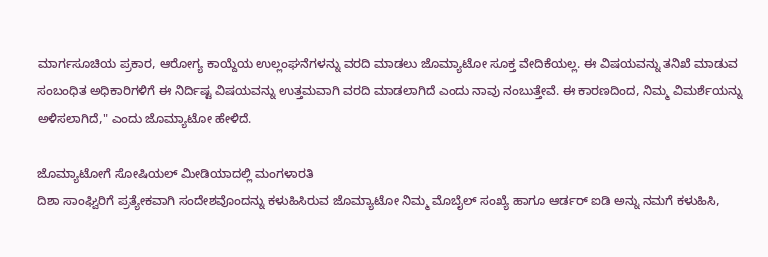ಮಾರ್ಗಸೂಚಿಯ ಪ್ರಕಾರ, ಆರೋಗ್ಯ ಕಾಯ್ದೆಯ ಉಲ್ಲಂಘನೆಗಳನ್ನು ವರದಿ ಮಾಡಲು ಜೊಮ್ಯಾಟೋ ಸೂಕ್ತ ವೇದಿಕೆಯಲ್ಲ. ಈ ವಿಷಯವನ್ನು ತನಿಖೆ ಮಾಡುವ ಸಂಬಂಧಿತ ಅಧಿಕಾರಿಗಳಿಗೆ ಈ ನಿರ್ದಿಷ್ಟ ವಿಷಯವನ್ನು ಉತ್ತಮವಾಗಿ ವರದಿ ಮಾಡಲಾಗಿದೆ ಎಂದು ನಾವು ನಂಬುತ್ತೇವೆ. ಈ ಕಾರಣದಿಂದ, ನಿಮ್ಮ ವಿಮರ್ಶೆಯನ್ನು ಅಳಿಸಲಾಗಿದೆ," ಎಂದು ಜೊಮ್ಯಾಟೋ ಹೇಳಿದೆ.

ಜೊಮ್ಯಾಟೋಗೆ ಸೋಷಿಯಲ್ ಮೀಡಿಯಾದಲ್ಲಿ ಮಂಗಳಾರತಿ
ದಿಶಾ ಸಾಂಘ್ವಿರಿಗೆ ಪ್ರತ್ಯೇಕವಾಗಿ ಸಂದೇಶವೊಂದನ್ನು ಕಳುಹಿಸಿರುವ ಜೊಮ್ಯಾಟೋ ನಿಮ್ಮ ಮೊಬೈಲ್ ಸಂಖ್ಯೆ ಹಾಗೂ ಆರ್ಡರ್ ಐಡಿ ಅನ್ನು ನಮಗೆ ಕಳುಹಿಸಿ,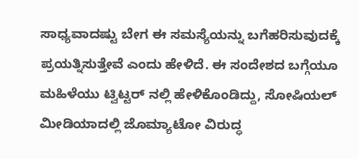ಸಾಧ್ಯವಾದಷ್ಟು ಬೇಗ ಈ ಸಮಸ್ಯೆಯನ್ನು ಬಗೆಹರಿಸುವುದಕ್ಕೆ ಪ್ರಯತ್ನಿಸುತ್ತೇವೆ ಎಂದು ಹೇಳಿದೆ. ಈ ಸಂದೇಶದ ಬಗ್ಗೆಯೂ ಮಹಿಳೆಯು ಟ್ವಿಟ್ಟರ್ ನಲ್ಲಿ ಹೇಳಿಕೊಂಡಿದ್ದು, ಸೋಷಿಯಲ್ ಮೀಡಿಯಾದಲ್ಲಿ ಜೊಮ್ಯಾಟೋ ವಿರುದ್ಧ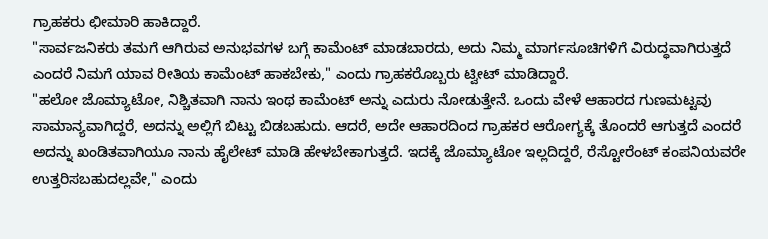ಗ್ರಾಹಕರು ಛೀಮಾರಿ ಹಾಕಿದ್ದಾರೆ.
"ಸಾರ್ವಜನಿಕರು ತಮಗೆ ಆಗಿರುವ ಅನುಭವಗಳ ಬಗ್ಗೆ ಕಾಮೆಂಟ್ ಮಾಡಬಾರದು, ಅದು ನಿಮ್ಮ ಮಾರ್ಗಸೂಚಿಗಳಿಗೆ ವಿರುದ್ಧವಾಗಿರುತ್ತದೆ ಎಂದರೆ ನಿಮಗೆ ಯಾವ ರೀತಿಯ ಕಾಮೆಂಟ್ ಹಾಕಬೇಕು," ಎಂದು ಗ್ರಾಹಕರೊಬ್ಬರು ಟ್ವೀಟ್ ಮಾಡಿದ್ದಾರೆ.
"ಹಲೋ ಜೊಮ್ಯಾಟೋ, ನಿಶ್ಚಿತವಾಗಿ ನಾನು ಇಂಥ ಕಾಮೆಂಟ್ ಅನ್ನು ಎದುರು ನೋಡುತ್ತೇನೆ. ಒಂದು ವೇಳೆ ಆಹಾರದ ಗುಣಮಟ್ಟವು ಸಾಮಾನ್ಯವಾಗಿದ್ದರೆ, ಅದನ್ನು ಅಲ್ಲಿಗೆ ಬಿಟ್ಟು ಬಿಡಬಹುದು. ಆದರೆ, ಅದೇ ಆಹಾರದಿಂದ ಗ್ರಾಹಕರ ಆರೋಗ್ಯಕ್ಕೆ ತೊಂದರೆ ಆಗುತ್ತದೆ ಎಂದರೆ ಅದನ್ನು ಖಂಡಿತವಾಗಿಯೂ ನಾನು ಹೈಲೇಟ್ ಮಾಡಿ ಹೇಳಬೇಕಾಗುತ್ತದೆ. ಇದಕ್ಕೆ ಜೊಮ್ಯಾಟೋ ಇಲ್ಲದಿದ್ದರೆ, ರೆಸ್ಟೋರೆಂಟ್ ಕಂಪನಿಯವರೇ ಉತ್ತರಿಸಬಹುದಲ್ಲವೇ," ಎಂದು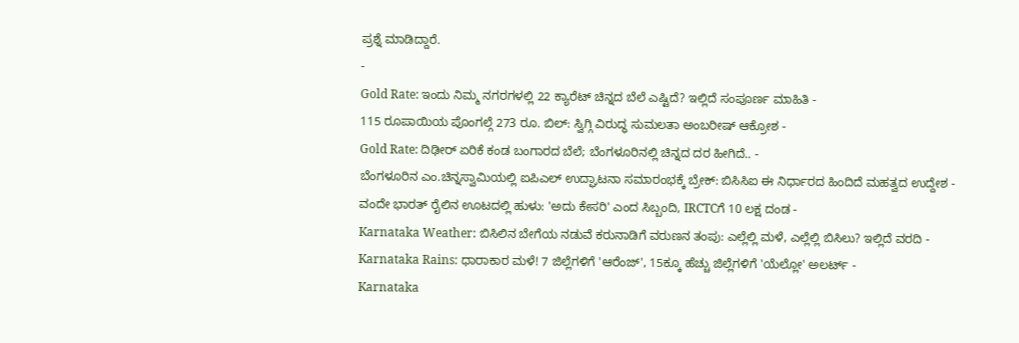ಪ್ರಶ್ನೆ ಮಾಡಿದ್ದಾರೆ.
-
Gold Rate: ಇಂದು ನಿಮ್ಮ ನಗರಗಳಲ್ಲಿ 22 ಕ್ಯಾರೆಟ್ ಚಿನ್ನದ ಬೆಲೆ ಎಷ್ಟಿದೆ? ಇಲ್ಲಿದೆ ಸಂಪೂರ್ಣ ಮಾಹಿತಿ -
115 ರೂಪಾಯಿಯ ಪೊಂಗಲ್ಗೆ 273 ರೂ. ಬಿಲ್: ಸ್ವಿಗ್ಗಿ ವಿರುದ್ಧ ಸುಮಲತಾ ಅಂಬರೀಷ್ ಆಕ್ರೋಶ -
Gold Rate: ದಿಢೀರ್ ಏರಿಕೆ ಕಂಡ ಬಂಗಾರದ ಬೆಲೆ; ಬೆಂಗಳೂರಿನಲ್ಲಿ ಚಿನ್ನದ ದರ ಹೀಗಿದೆ.. -
ಬೆಂಗಳೂರಿನ ಎಂ.ಚಿನ್ನಸ್ವಾಮಿಯಲ್ಲಿ ಐಪಿಎಲ್ ಉದ್ಘಾಟನಾ ಸಮಾರಂಭಕ್ಕೆ ಬ್ರೇಕ್: ಬಿಸಿಸಿಐ ಈ ನಿರ್ಧಾರದ ಹಿಂದಿದೆ ಮಹತ್ವದ ಉದ್ದೇಶ -
ವಂದೇ ಭಾರತ್ ರೈಲಿನ ಊಟದಲ್ಲಿ ಹುಳು: 'ಅದು ಕೇಸರಿ' ಎಂದ ಸಿಬ್ಬಂದಿ, IRCTCಗೆ 10 ಲಕ್ಷ ದಂಡ -
Karnataka Weather: ಬಿಸಿಲಿನ ಬೇಗೆಯ ನಡುವೆ ಕರುನಾಡಿಗೆ ವರುಣನ ತಂಪು: ಎಲ್ಲೆಲ್ಲಿ ಮಳೆ, ಎಲ್ಲೆಲ್ಲಿ ಬಿಸಿಲು? ಇಲ್ಲಿದೆ ವರದಿ -
Karnataka Rains: ಧಾರಾಕಾರ ಮಳೆ! 7 ಜಿಲ್ಲೆಗಳಿಗೆ 'ಆರೆಂಜ್', 15ಕ್ಕೂ ಹೆಚ್ಚು ಜಿಲ್ಲೆಗಳಿಗೆ 'ಯೆಲ್ಲೋ' ಅಲರ್ಟ್ -
Karnataka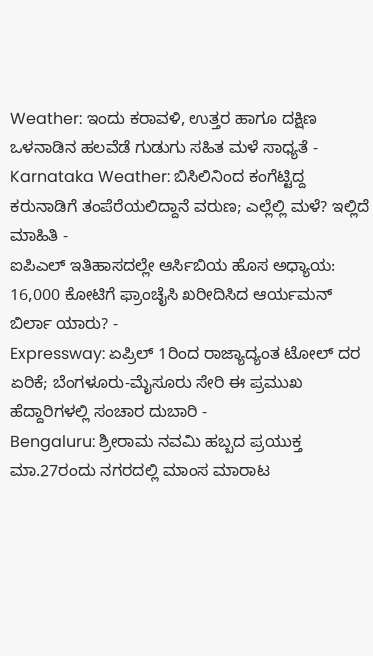Weather: ಇಂದು ಕರಾವಳಿ, ಉತ್ತರ ಹಾಗೂ ದಕ್ಷಿಣ ಒಳನಾಡಿನ ಹಲವೆಡೆ ಗುಡುಗು ಸಹಿತ ಮಳೆ ಸಾಧ್ಯತೆ -
Karnataka Weather: ಬಿಸಿಲಿನಿಂದ ಕಂಗೆಟ್ಟಿದ್ದ ಕರುನಾಡಿಗೆ ತಂಪೆರೆಯಲಿದ್ದಾನೆ ವರುಣ; ಎಲ್ಲೆಲ್ಲಿ ಮಳೆ? ಇಲ್ಲಿದೆ ಮಾಹಿತಿ -
ಐಪಿಎಲ್ ಇತಿಹಾಸದಲ್ಲೇ ಆರ್ಸಿಬಿಯ ಹೊಸ ಅಧ್ಯಾಯ: 16,000 ಕೋಟಿಗೆ ಫ್ರಾಂಚೈಸಿ ಖರೀದಿಸಿದ ಆರ್ಯಮನ್ ಬಿರ್ಲಾ ಯಾರು? -
Expressway: ಏಪ್ರಿಲ್ 1ರಿಂದ ರಾಜ್ಯಾದ್ಯಂತ ಟೋಲ್ ದರ ಏರಿಕೆ; ಬೆಂಗಳೂರು-ಮೈಸೂರು ಸೇರಿ ಈ ಪ್ರಮುಖ ಹೆದ್ದಾರಿಗಳಲ್ಲಿ ಸಂಚಾರ ದುಬಾರಿ -
Bengaluru: ಶ್ರೀರಾಮ ನವಮಿ ಹಬ್ಬದ ಪ್ರಯುಕ್ತ ಮಾ.27ರಂದು ನಗರದಲ್ಲಿ ಮಾಂಸ ಮಾರಾಟ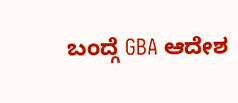ಬಂದ್ಗೆ GBA ಆದೇಶ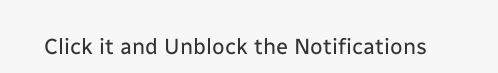Click it and Unblock the Notifications